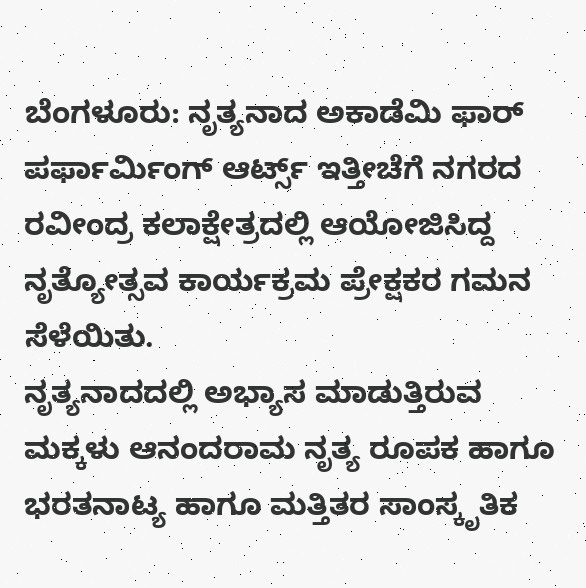ಬೆಂಗಳೂರು: ನೃತ್ಯನಾದ ಅಕಾಡೆಮಿ ಫಾರ್ ಪರ್ಫಾರ್ಮಿಂಗ್ ಆರ್ಟ್ಸ್ ಇತ್ತೀಚೆಗೆ ನಗರದ ರವೀಂದ್ರ ಕಲಾಕ್ಷೇತ್ರದಲ್ಲಿ ಆಯೋಜಿಸಿದ್ದ ನೃತ್ಯೋತ್ಸವ ಕಾರ್ಯಕ್ರಮ ಪ್ರೇಕ್ಷಕರ ಗಮನ ಸೆಳೆಯಿತು.
ನೃತ್ಯನಾದದಲ್ಲಿ ಅಭ್ಯಾಸ ಮಾಡುತ್ತಿರುವ ಮಕ್ಕಳು ಆನಂದರಾಮ ನೃತ್ಯ ರೂಪಕ ಹಾಗೂ ಭರತನಾಟ್ಯ ಹಾಗೂ ಮತ್ತಿತರ ಸಾಂಸ್ಕೃತಿಕ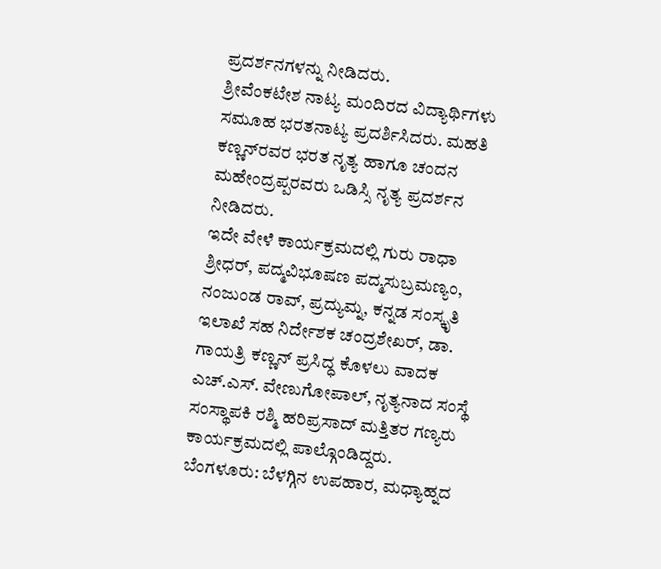ಪ್ರದರ್ಶನಗಳನ್ನು ನೀಡಿದರು.
ಶ್ರೀವೆಂಕಟೇಶ ನಾಟ್ಯ ಮಂದಿರದ ವಿದ್ಯಾರ್ಥಿಗಳು ಸಮೂಹ ಭರತನಾಟ್ಯ ಪ್ರದರ್ಶಿಸಿದರು. ಮಹತಿ ಕಣ್ಣನ್‌ರವರ ಭರತ ನೃತ್ಯ ಹಾಗೂ ಚಂದನ ಮಹೇಂದ್ರಪ್ಪರವರು ಒಡಿಸ್ಸಿ ನೃತ್ಯ ಪ್ರದರ್ಶನ ನೀಡಿದರು.
ಇದೇ ವೇಳೆ ಕಾರ್ಯಕ್ರಮದಲ್ಲಿ ಗುರು ರಾಧಾ ಶ್ರೀಧರ್, ಪದ್ಮವಿಭೂಷಣ ಪದ್ಮಸುಬ್ರಮಣ್ಯಂ, ನಂಜುಂಡ ರಾವ್, ಪ್ರದ್ಯುಮ್ನ, ಕನ್ನಡ ಸಂಸ್ಕೃತಿ ಇಲಾಖೆ ಸಹ ನಿರ್ದೇಶಕ ಚಂದ್ರಶೇಖರ್, ಡಾ. ಗಾಯತ್ರಿ ಕಣ್ಣನ್ ಪ್ರಸಿದ್ಧ ಕೊಳಲು ವಾದಕ ಎಚ್.ಎಸ್. ವೇಣುಗೋಪಾಲ್, ನೃತ್ಯನಾದ ಸಂಸ್ಥೆ ಸಂಸ್ಥಾಪಕಿ ರಶ್ಮಿ ಹರಿಪ್ರಸಾದ್ ಮತ್ತಿತರ ಗಣ್ಯರು ಕಾರ್ಯಕ್ರಮದಲ್ಲಿ ಪಾಲ್ಗೊಂಡಿದ್ದರು.
ಬೆಂಗಳೂರು: ಬೆಳಗ್ಗಿನ ಉಪಹಾರ, ಮಧ್ಯಾಹ್ನದ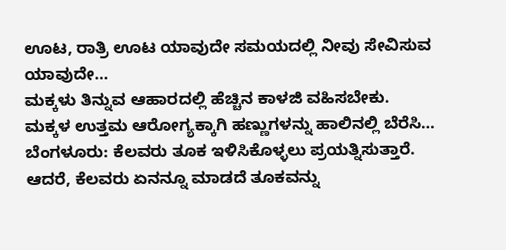ಊಟ, ರಾತ್ರಿ ಊಟ ಯಾವುದೇ ಸಮಯದಲ್ಲಿ ನೀವು ಸೇವಿಸುವ ಯಾವುದೇ…
ಮಕ್ಕಳು ತಿನ್ನುವ ಆಹಾರದಲ್ಲಿ ಹೆಚ್ಚಿನ ಕಾಳಜಿ ವಹಿಸಬೇಕು. ಮಕ್ಕಳ ಉತ್ತಮ ಆರೋಗ್ಯಕ್ಕಾಗಿ ಹಣ್ಣುಗಳನ್ನು ಹಾಲಿನಲ್ಲಿ ಬೆರೆಸಿ…
ಬೆಂಗಳೂರು: ಕೆಲವರು ತೂಕ ಇಳಿಸಿಕೊಳ್ಳಲು ಪ್ರಯತ್ನಿಸುತ್ತಾರೆ. ಆದರೆ, ಕೆಲವರು ಏನನ್ನೂ ಮಾಡದೆ ತೂಕವನ್ನು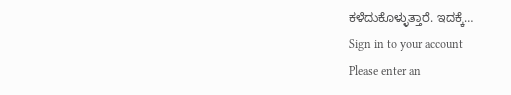ಕಳೆದುಕೊಳ್ಳುತ್ತಾರೆ. ಇದಕ್ಕೆ…
Sign in to your account
Please enter an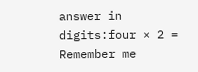answer in digits:four × 2 =
Remember me